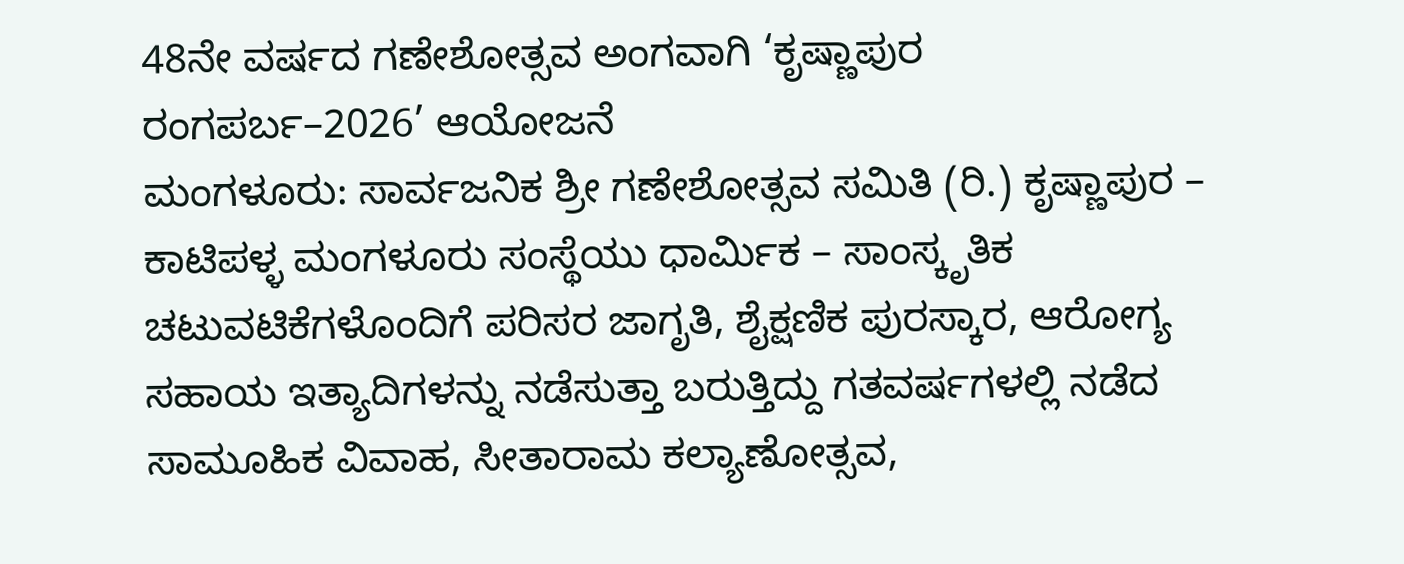48ನೇ ವರ್ಷದ ಗಣೇಶೋತ್ಸವ ಅಂಗವಾಗಿ ‘ಕೃಷ್ಣಾಪುರ ರಂಗಪರ್ಬ–2026’ ಆಯೋಜನೆ
ಮಂಗಳೂರು: ಸಾರ್ವಜನಿಕ ಶ್ರೀ ಗಣೇಶೋತ್ಸವ ಸಮಿತಿ (ರಿ.) ಕೃಷ್ಣಾಪುರ – ಕಾಟಿಪಳ್ಳ ಮಂಗಳೂರು ಸಂಸ್ಥೆಯು ಧಾರ್ಮಿಕ – ಸಾಂಸ್ಕೃತಿಕ ಚಟುವಟಿಕೆಗಳೊಂದಿಗೆ ಪರಿಸರ ಜಾಗೃತಿ, ಶೈಕ್ಷಣಿಕ ಪುರಸ್ಕಾರ, ಆರೋಗ್ಯ ಸಹಾಯ ಇತ್ಯಾದಿಗಳನ್ನು ನಡೆಸುತ್ತಾ ಬರುತ್ತಿದ್ದು ಗತವರ್ಷಗಳಲ್ಲಿ ನಡೆದ ಸಾಮೂಹಿಕ ವಿವಾಹ, ಸೀತಾರಾಮ ಕಲ್ಯಾಣೋತ್ಸವ,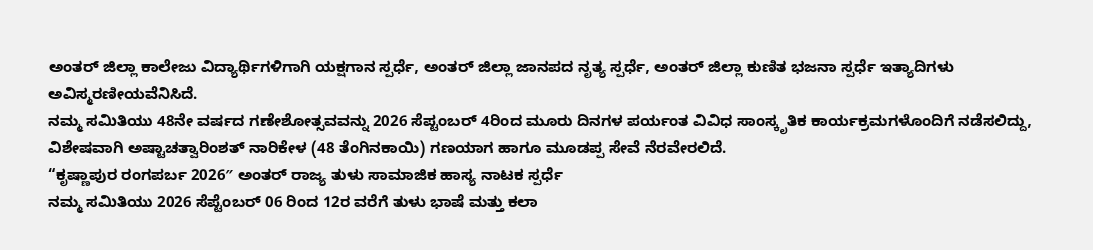ಅಂತರ್ ಜಿಲ್ಲಾ ಕಾಲೇಜು ವಿದ್ಯಾರ್ಥಿಗಳಿಗಾಗಿ ಯಕ್ಷಗಾನ ಸ್ಪರ್ಧೆ, ಅಂತರ್ ಜಿಲ್ಲಾ ಜಾನಪದ ನೃತ್ಯ ಸ್ಪರ್ಧೆ, ಅಂತರ್ ಜಿಲ್ಲಾ ಕುಣಿತ ಭಜನಾ ಸ್ಪರ್ಧೆ ಇತ್ಯಾದಿಗಳು ಅವಿಸ್ಮರಣೀಯವೆನಿಸಿದೆ.
ನಮ್ಮ ಸಮಿತಿಯು 48ನೇ ವರ್ಷದ ಗಣೇಶೋತ್ಸವವನ್ನು 2026 ಸೆಪ್ಟಂಬರ್ 4ರಿಂದ ಮೂರು ದಿನಗಳ ಪರ್ಯಂತ ವಿವಿಧ ಸಾಂಸ್ಕೃತಿಕ ಕಾರ್ಯಕ್ರಮಗಳೊಂದಿಗೆ ನಡೆಸಲಿದ್ದು, ವಿಶೇಷವಾಗಿ ಅಷ್ಟಾಚತ್ವಾರಿಂಶತ್ ನಾರಿಕೇಳ (48 ತೆಂಗಿನಕಾಯಿ) ಗಣಯಾಗ ಹಾಗೂ ಮೂಡಪ್ಪ ಸೇವೆ ನೆರವೇರಲಿದೆ.
“ಕೃಷ್ಣಾಪುರ ರಂಗಪರ್ಬ 2026″ ಅಂತರ್ ರಾಜ್ಯ ತುಳು ಸಾಮಾಜಿಕ ಹಾಸ್ಯ ನಾಟಕ ಸ್ಪರ್ಧೆ
ನಮ್ಮ ಸಮಿತಿಯು 2026 ಸೆಪ್ಟೆಂಬರ್ 06 ರಿಂದ 12ರ ವರೆಗೆ ತುಳು ಭಾಷೆ ಮತ್ತು ಕಲಾ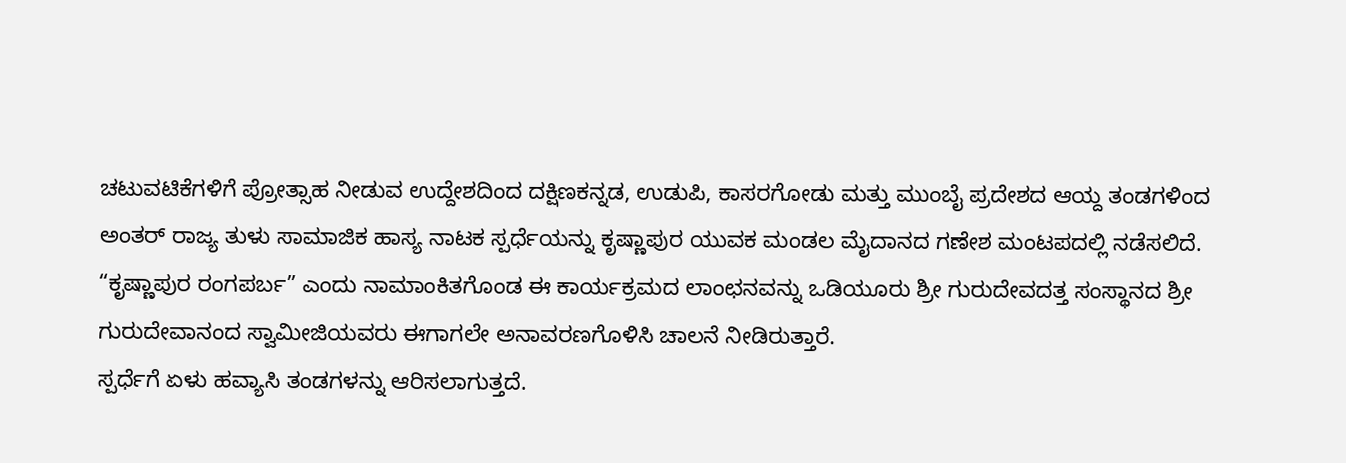ಚಟುವಟಿಕೆಗಳಿಗೆ ಪ್ರೋತ್ಸಾಹ ನೀಡುವ ಉದ್ದೇಶದಿಂದ ದಕ್ಷಿಣಕನ್ನಡ, ಉಡುಪಿ, ಕಾಸರಗೋಡು ಮತ್ತು ಮುಂಬೈ ಪ್ರದೇಶದ ಆಯ್ದ ತಂಡಗಳಿಂದ ಅಂತರ್ ರಾಜ್ಯ ತುಳು ಸಾಮಾಜಿಕ ಹಾಸ್ಯ ನಾಟಕ ಸ್ಪರ್ಧೆಯನ್ನು ಕೃಷ್ಣಾಪುರ ಯುವಕ ಮಂಡಲ ಮೈದಾನದ ಗಣೇಶ ಮಂಟಪದಲ್ಲಿ ನಡೆಸಲಿದೆ. “ಕೃಷ್ಣಾಪುರ ರಂಗಪರ್ಬ” ಎಂದು ನಾಮಾಂಕಿತಗೊಂಡ ಈ ಕಾರ್ಯಕ್ರಮದ ಲಾಂಛನವನ್ನು ಒಡಿಯೂರು ಶ್ರೀ ಗುರುದೇವದತ್ತ ಸಂಸ್ಥಾನದ ಶ್ರೀ ಗುರುದೇವಾನಂದ ಸ್ವಾಮೀಜಿಯವರು ಈಗಾಗಲೇ ಅನಾವರಣಗೊಳಿಸಿ ಚಾಲನೆ ನೀಡಿರುತ್ತಾರೆ.
ಸ್ಪರ್ಧೆಗೆ ಏಳು ಹವ್ಯಾಸಿ ತಂಡಗಳನ್ನು ಆರಿಸಲಾಗುತ್ತದೆ.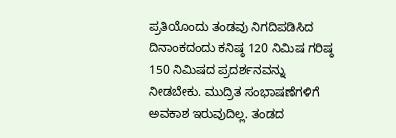ಪ್ರತಿಯೊಂದು ತಂಡವು ನಿಗದಿಪಡಿಸಿದ ದಿನಾಂಕದಂದು ಕನಿಷ್ಠ 120 ನಿಮಿಷ ಗರಿಷ್ಠ 150 ನಿಮಿಷದ ಪ್ರದರ್ಶನವನ್ನು ನೀಡಬೇಕು. ಮುದ್ರಿತ ಸಂಭಾಷಣೆಗಳಿಗೆ ಅವಕಾಶ ಇರುವುದಿಲ್ಲ. ತಂಡದ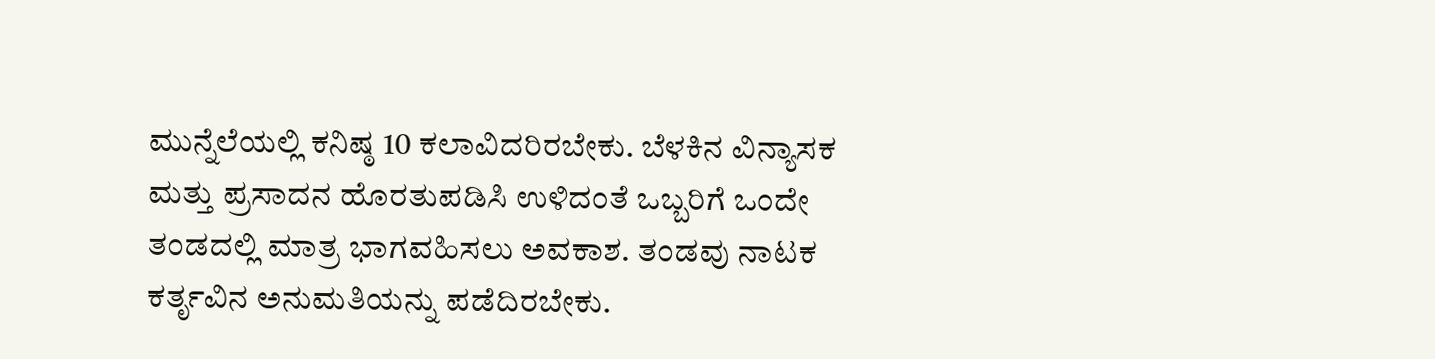ಮುನ್ನೆಲೆಯಲ್ಲಿ ಕನಿಷ್ಠ 10 ಕಲಾವಿದರಿರಬೇಕು. ಬೆಳಕಿನ ವಿನ್ಯಾಸಕ ಮತ್ತು ಪ್ರಸಾದನ ಹೊರತುಪಡಿಸಿ ಉಳಿದಂತೆ ಒಬ್ಬರಿಗೆ ಒಂದೇ ತಂಡದಲ್ಲಿ ಮಾತ್ರ ಭಾಗವಹಿಸಲು ಅವಕಾಶ. ತಂಡವು ನಾಟಕ ಕರ್ತೃವಿನ ಅನುಮತಿಯನ್ನು ಪಡೆದಿರಬೇಕು.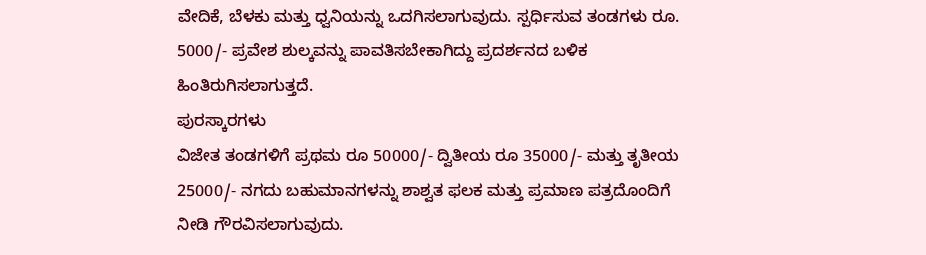ವೇದಿಕೆ, ಬೆಳಕು ಮತ್ತು ಧ್ವನಿಯನ್ನು ಒದಗಿಸಲಾಗುವುದು. ಸ್ಪರ್ಧಿಸುವ ತಂಡಗಳು ರೂ. 5000/- ಪ್ರವೇಶ ಶುಲ್ಕವನ್ನು ಪಾವತಿಸಬೇಕಾಗಿದ್ದು ಪ್ರದರ್ಶನದ ಬಳಿಕ ಹಿಂತಿರುಗಿಸಲಾಗುತ್ತದೆ.
ಪುರಸ್ಕಾರಗಳು
ವಿಜೇತ ತಂಡಗಳಿಗೆ ಪ್ರಥಮ ರೂ 50000/- ದ್ವಿತೀಯ ರೂ 35000/- ಮತ್ತು ತೃತೀಯ 25000/- ನಗದು ಬಹುಮಾನಗಳನ್ನು ಶಾಶ್ವತ ಫಲಕ ಮತ್ತು ಪ್ರಮಾಣ ಪತ್ರದೊಂದಿಗೆ ನೀಡಿ ಗೌರವಿಸಲಾಗುವುದು.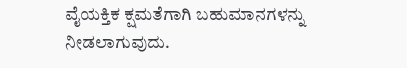ವೈಯಕ್ತಿಕ ಕ್ಷಮತೆಗಾಗಿ ಬಹುಮಾನಗಳನ್ನು ನೀಡಲಾಗುವುದು.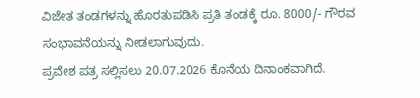ವಿಜೇತ ತಂಡಗಳನ್ನು ಹೊರತುಪಡಿಸಿ ಪ್ರತಿ ತಂಡಕ್ಕೆ ರೂ. 8000/- ಗೌರವ ಸಂಭಾವನೆಯನ್ನು ನೀಡಲಾಗುವುದು.
ಪ್ರವೇಶ ಪತ್ರ ಸಲ್ಲಿಸಲು 20.07.2026 ಕೊನೆಯ ದಿನಾಂಕವಾಗಿದೆ.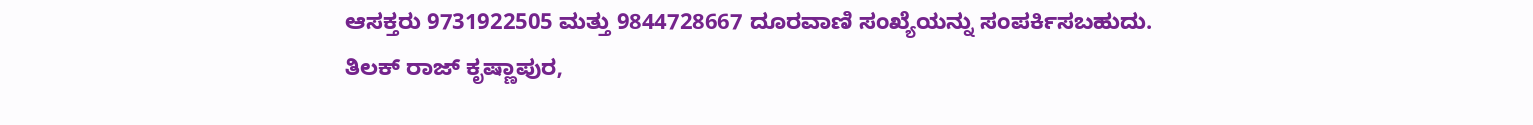ಆಸಕ್ತರು 9731922505 ಮತ್ತು 9844728667 ದೂರವಾಣಿ ಸಂಖ್ಯೆಯನ್ನು ಸಂಪರ್ಕಿಸಬಹುದು.
ತಿಲಕ್ ರಾಜ್ ಕೃಷ್ಣಾಪುರ,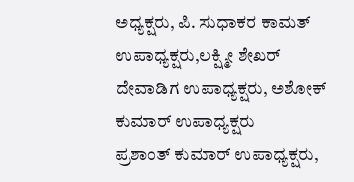ಅಧ್ಯಕ್ಷರು, ಪಿ. ಸುಧಾಕರ ಕಾಮತ್ ಉಪಾಧ್ಯಕ್ಷರು,ಲಕ್ಷ್ಮೀ ಶೇಖರ್ ದೇವಾಡಿಗ ಉಪಾಧ್ಯಕ್ಷರು, ಅಶೋಕ್ ಕುಮಾರ್ ಉಪಾಧ್ಯಕ್ಷರು
ಪ್ರಶಾಂತ್ ಕುಮಾರ್ ಉಪಾಧ್ಯಕ್ಷರು,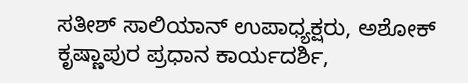ಸತೀಶ್ ಸಾಲಿಯಾನ್ ಉಪಾಧ್ಯಕ್ಷರು, ಅಶೋಕ್ ಕೃಷ್ಣಾಪುರ ಪ್ರಧಾನ ಕಾರ್ಯದರ್ಶಿ,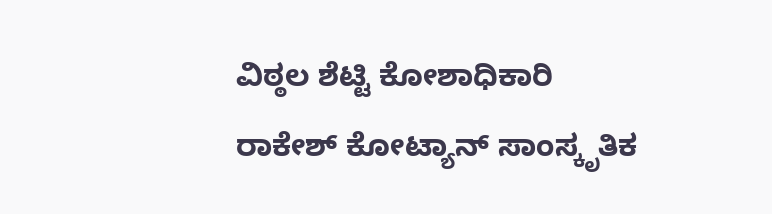ವಿಠ್ಠಲ ಶೆಟ್ಟಿ ಕೋಶಾಧಿಕಾರಿ
ರಾಕೇಶ್ ಕೋಟ್ಯಾನ್ ಸಾಂಸ್ಕೃತಿಕ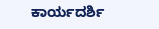ಕಾರ್ಯದರ್ಶಿ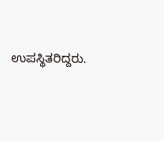ಉಪಸ್ಥಿತರಿದ್ದರು.